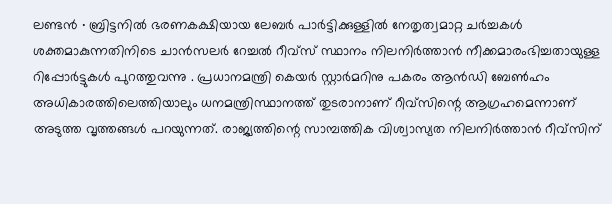ലണ്ടൻ ∙ ബ്രിട്ടനിൽ ഭരണകക്ഷിയായ ലേബർ പാർട്ടിക്കുള്ളിൽ നേതൃത്വമാറ്റ ചർച്ചകൾ ശക്തമാകുന്നതിനിടെ ചാൻസലർ റേച്ചൽ റീവ്സ് സ്ഥാനം നിലനിർത്താൻ നീക്കമാരംഭിച്ചതായുള്ള റിപ്പോർട്ടുകൾ പുറത്തുവന്നു . പ്രധാനമന്ത്രി കെയർ സ്റ്റാർമറിനു പകരം ആൻഡി ബേൺഹം അധികാരത്തിലെത്തിയാലും ധനമന്ത്രിസ്ഥാനത്ത് തുടരാനാണ് റീവ്സിന്റെ ആഗ്രഹമെന്നാണ് അടുത്ത വൃത്തങ്ങൾ പറയുന്നത്. രാജ്യത്തിന്റെ സാമ്പത്തിക വിശ്വാസ്യത നിലനിർത്താൻ റീവ്സിന്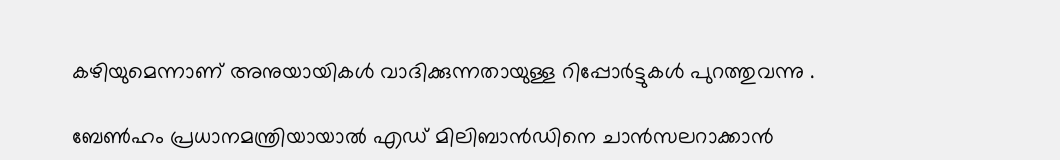കഴിയുമെന്നാണ് അനുയായികൾ വാദിക്കുന്നതായുള്ള റിപ്പോർട്ടുകൾ പുറത്തുവന്നു .

ബേൺഹം പ്രധാനമന്ത്രിയായാൽ എഡ് മിലിബാൻഡിനെ ചാൻസലറാക്കാൻ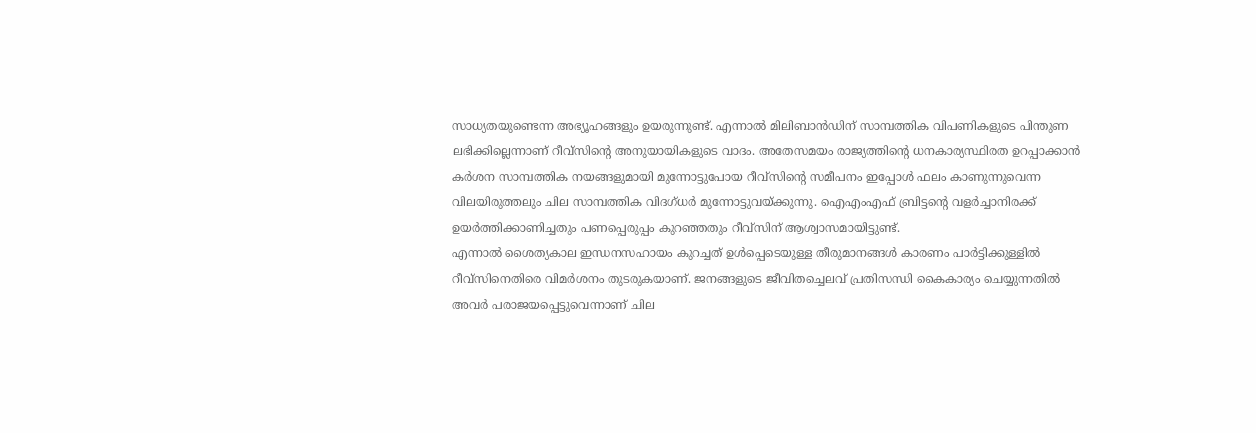സാധ്യതയുണ്ടെന്ന അഭ്യൂഹങ്ങളും ഉയരുന്നുണ്ട്. എന്നാൽ മിലിബാൻഡിന് സാമ്പത്തിക വിപണികളുടെ പിന്തുണ ലഭിക്കില്ലെന്നാണ് റീവ്സിന്റെ അനുയായികളുടെ വാദം. അതേസമയം രാജ്യത്തിന്റെ ധനകാര്യസ്ഥിരത ഉറപ്പാക്കാൻ കർശന സാമ്പത്തിക നയങ്ങളുമായി മുന്നോട്ടുപോയ റീവ്സിന്റെ സമീപനം ഇപ്പോൾ ഫലം കാണുന്നുവെന്ന വിലയിരുത്തലും ചില സാമ്പത്തിക വിദഗ്ധർ മുന്നോട്ടുവയ്ക്കുന്നു. ഐഎംഎഫ് ബ്രിട്ടന്റെ വളർച്ചാനിരക്ക് ഉയർത്തിക്കാണിച്ചതും പണപ്പെരുപ്പം കുറഞ്ഞതും റീവ്സിന് ആശ്വാസമായിട്ടുണ്ട്.
എന്നാൽ ശൈത്യകാല ഇന്ധനസഹായം കുറച്ചത് ഉൾപ്പെടെയുള്ള തീരുമാനങ്ങൾ കാരണം പാർട്ടിക്കുള്ളിൽ റീവ്സിനെതിരെ വിമർശനം തുടരുകയാണ്. ജനങ്ങളുടെ ജീവിതച്ചെലവ് പ്രതിസന്ധി കൈകാര്യം ചെയ്യുന്നതിൽ അവർ പരാജയപ്പെട്ടുവെന്നാണ് ചില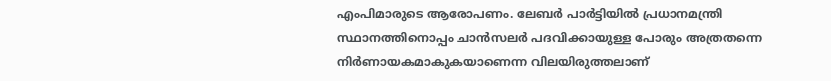എംപിമാരുടെ ആരോപണം. ലേബർ പാർട്ടിയിൽ പ്രധാനമന്ത്രി സ്ഥാനത്തിനൊപ്പം ചാൻസലർ പദവിക്കായുള്ള പോരും അത്രതന്നെ നിർണായകമാകുകയാണെന്ന വിലയിരുത്തലാണ്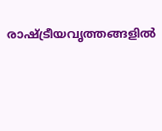രാഷ്ട്രീയവൃത്തങ്ങളിൽ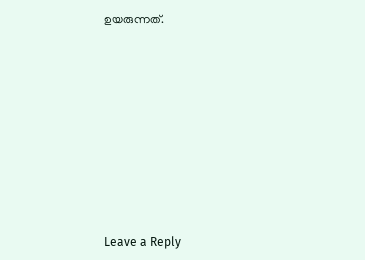ഉയരുന്നത്.











Leave a Reply